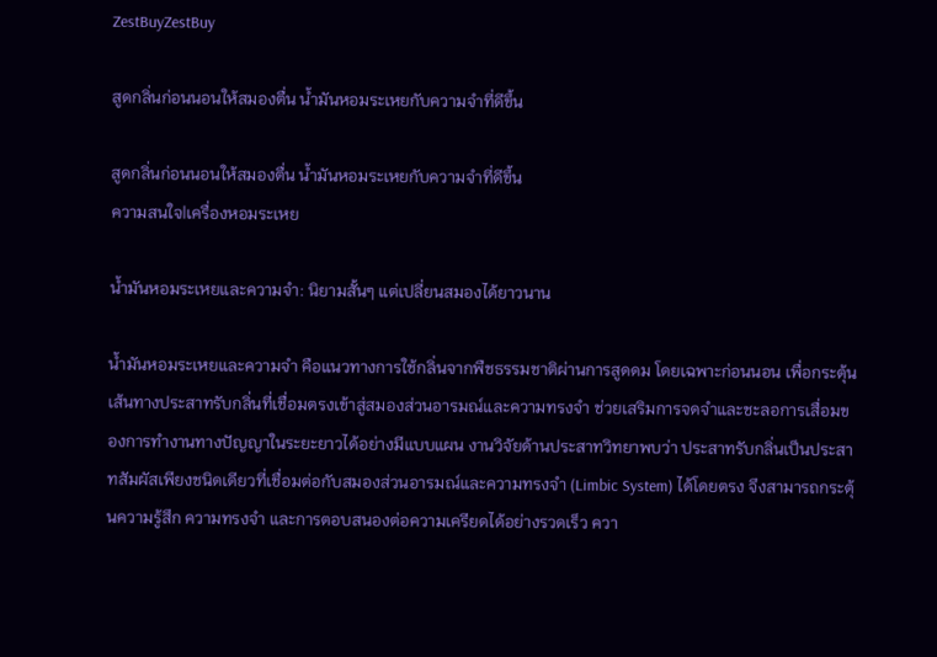ZestBuyZestBuy

สูดกลิ่นก่อนนอนให้สมองตื่น น้ำมันหอมระเหยกับความจำที่ดีขึ้น

สูดกลิ่นก่อนนอนให้สมองตื่น น้ำมันหอมระเหยกับความจำที่ดีขึ้น
ความสนใจ|เครื่องหอมระเหย

น้ำมันหอมระเหยและความจำ: นิยามสั้นๆ แต่เปลี่ยนสมองได้ยาวนาน

น้ำมันหอมระเหยและความจำ คือแนวทางการใช้กลิ่นจากพืชธรรมชาติผ่านการสูดดม โดยเฉพาะก่อนนอน เพื่อกระตุ้นเส้นทางประสาทรับกลิ่นที่เชื่อมตรงเข้าสู่สมองส่วนอารมณ์และความทรงจำ ช่วยเสริมการจดจำและชะลอการเสื่อมของการทำงานทางปัญญาในระยะยาวได้อย่างมีแบบแผน งานวิจัยด้านประสาทวิทยาพบว่า ประสาทรับกลิ่นเป็นประสาทสัมผัสเพียงชนิดเดียวที่เชื่อมต่อกับสมองส่วนอารมณ์และความทรงจำ (Limbic System) ได้โดยตรง จึงสามารถกระตุ้นความรู้สึก ความทรงจำ และการตอบสนองต่อความเครียดได้อย่างรวดเร็ว ควา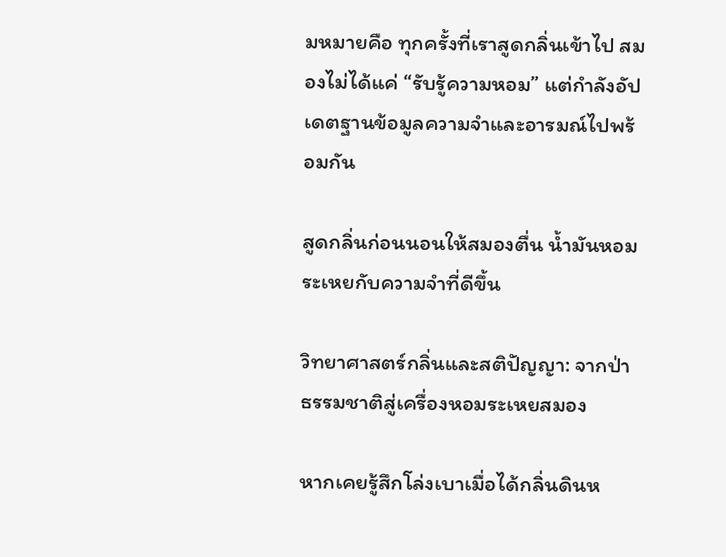มหมายคือ ทุกครั้งที่เราสูดกลิ่นเข้าไป สมองไม่ได้แค่ “รับรู้ความหอม” แต่กำลังอัปเดตฐานข้อมูลความจำและอารมณ์ไปพร้อมกัน

สูดกลิ่นก่อนนอนให้สมองตื่น น้ำมันหอมระเหยกับความจำที่ดีขึ้น

วิทยาศาสตร์กลิ่นและสติปัญญา: จากป่าธรรมชาติสู่เครื่องหอมระเหยสมอง

หากเคยรู้สึกโล่งเบาเมื่อได้กลิ่นดินห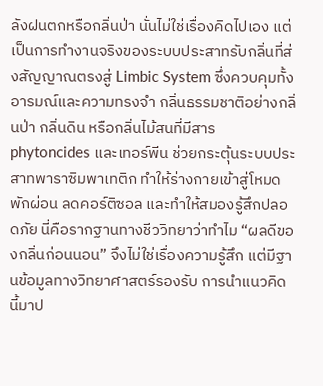ลังฝนตกหรือกลิ่นป่า นั่นไม่ใช่เรื่องคิดไปเอง แต่เป็นการทำงานจริงของระบบประสาทรับกลิ่นที่ส่งสัญญาณตรงสู่ Limbic System ซึ่งควบคุมทั้งอารมณ์และความทรงจำ กลิ่นธรรมชาติอย่างกลิ่นป่า กลิ่นดิน หรือกลิ่นไม้สนที่มีสาร phytoncides และเทอร์พีน ช่วยกระตุ้นระบบประสาทพาราซิมพาเทติก ทำให้ร่างกายเข้าสู่โหมดพักผ่อน ลดคอร์ติซอล และทำให้สมองรู้สึกปลอดภัย นี่คือรากฐานทางชีววิทยาว่าทำไม “ผลดีของกลิ่นก่อนนอน” จึงไม่ใช่เรื่องความรู้สึก แต่มีฐานข้อมูลทางวิทยาศาสตร์รองรับ การนำแนวคิดนี้มาป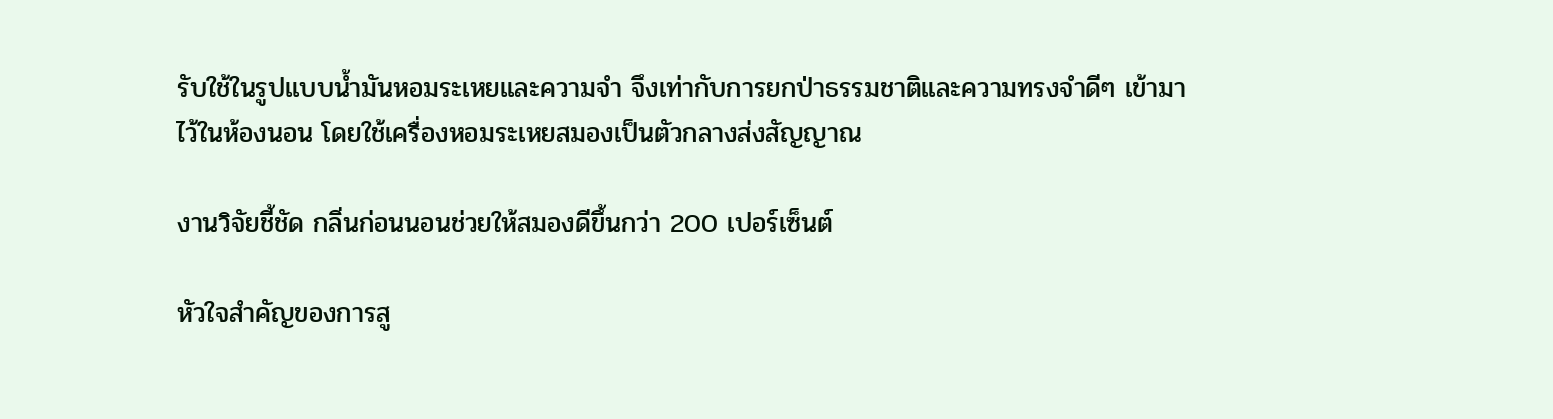รับใช้ในรูปแบบน้ำมันหอมระเหยและความจำ จึงเท่ากับการยกป่าธรรมชาติและความทรงจำดีๆ เข้ามาไว้ในห้องนอน โดยใช้เครื่องหอมระเหยสมองเป็นตัวกลางส่งสัญญาณ

งานวิจัยชี้ชัด กลิ่นก่อนนอนช่วยให้สมองดีขึ้นกว่า 200 เปอร์เซ็นต์

หัวใจสำคัญของการสู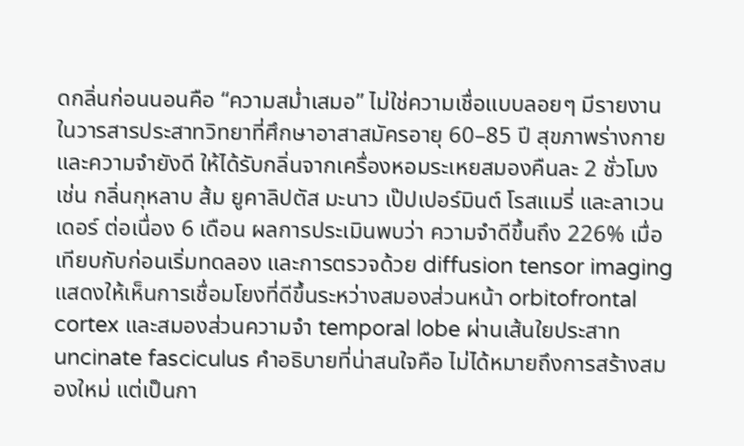ดกลิ่นก่อนนอนคือ “ความสม่ำเสมอ” ไม่ใช่ความเชื่อแบบลอยๆ มีรายงานในวารสารประสาทวิทยาที่ศึกษาอาสาสมัครอายุ 60–85 ปี สุขภาพร่างกายและความจำยังดี ให้ได้รับกลิ่นจากเครื่องหอมระเหยสมองคืนละ 2 ชั่วโมง เช่น กลิ่นกุหลาบ ส้ม ยูคาลิปตัส มะนาว เป๊ปเปอร์มินต์ โรสแมรี่ และลาเวนเดอร์ ต่อเนื่อง 6 เดือน ผลการประเมินพบว่า ความจำดีขึ้นถึง 226% เมื่อเทียบกับก่อนเริ่มทดลอง และการตรวจด้วย diffusion tensor imaging แสดงให้เห็นการเชื่อมโยงที่ดีขึ้นระหว่างสมองส่วนหน้า orbitofrontal cortex และสมองส่วนความจำ temporal lobe ผ่านเส้นใยประสาท uncinate fasciculus คำอธิบายที่น่าสนใจคือ ไม่ได้หมายถึงการสร้างสมองใหม่ แต่เป็นกา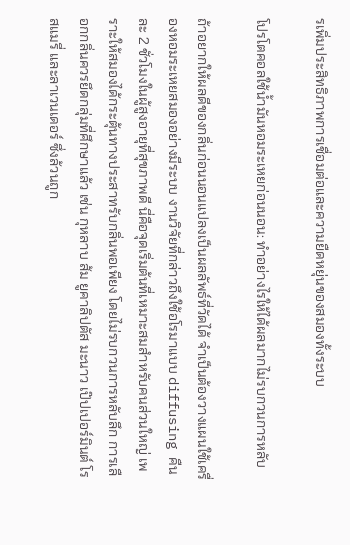รเพิ่มประสิทธิภาพการเชื่อมต่อและความยืดหยุ่นของสมองทั้งระบบ

โปรโตคอลใช้น้ำมันหอมระเหยก่อนนอน: ทำอย่างไรให้ได้ผลมากไม่รบกวนการหลับ

ถ้าอยากให้ผลดีของกลิ่นก่อนนอนแปลงเป็นผลลัพธ์ที่วัดได้ จำเป็นต้องวางแผนใช้เครื่องหอมระเหยสมองอย่างมีระบบ งานวิจัยที่กล่าวถึงใช้อโรมาแบบ diffusing คืนละ 2 ชั่วโมงในผู้สูงอายุที่สุขภาพดี นี่คือจุดเริ่มต้นที่เหมาะสมสำหรับคนส่วนใหญ่ เพราะให้สมองได้กระตุ้นทางประสาทรับกลิ่นพอเพียง โดยไม่รบกวนการหลับลึก การเลือกกลิ่นควรยึดกลุ่มที่ศึกษาแล้ว เช่น กุหลาบ ส้ม ยูคาลิปตัส มะนาว เป๊ปเปอร์มินต์ โรสแมรี่ และลาเวนเดอร์ ซึ่งล้วนถูก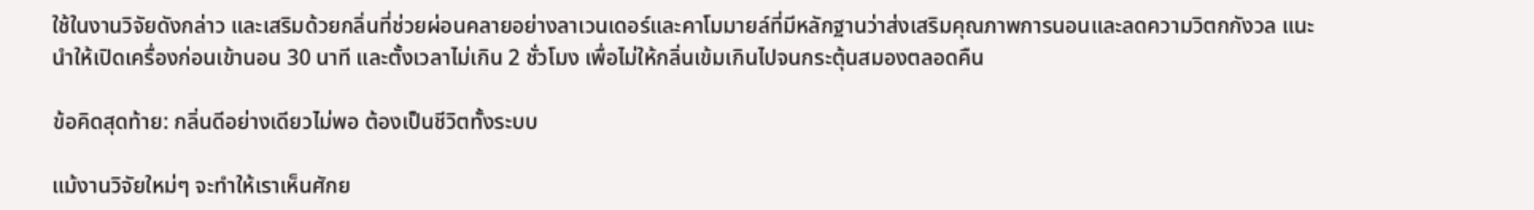ใช้ในงานวิจัยดังกล่าว และเสริมด้วยกลิ่นที่ช่วยผ่อนคลายอย่างลาเวนเดอร์และคาโมมายล์ที่มีหลักฐานว่าส่งเสริมคุณภาพการนอนและลดความวิตกกังวล แนะนำให้เปิดเครื่องก่อนเข้านอน 30 นาที และตั้งเวลาไม่เกิน 2 ชั่วโมง เพื่อไม่ให้กลิ่นเข้มเกินไปจนกระตุ้นสมองตลอดคืน

ข้อคิดสุดท้าย: กลิ่นดีอย่างเดียวไม่พอ ต้องเป็นชีวิตทั้งระบบ

แม้งานวิจัยใหม่ๆ จะทำให้เราเห็นศักย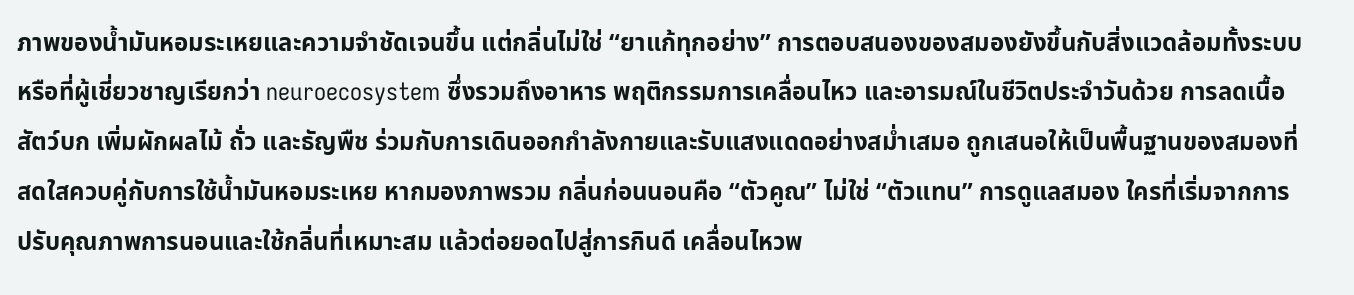ภาพของน้ำมันหอมระเหยและความจำชัดเจนขึ้น แต่กลิ่นไม่ใช่ “ยาแก้ทุกอย่าง” การตอบสนองของสมองยังขึ้นกับสิ่งแวดล้อมทั้งระบบหรือที่ผู้เชี่ยวชาญเรียกว่า neuroecosystem ซึ่งรวมถึงอาหาร พฤติกรรมการเคลื่อนไหว และอารมณ์ในชีวิตประจำวันด้วย การลดเนื้อสัตว์บก เพิ่มผักผลไม้ ถั่ว และธัญพืช ร่วมกับการเดินออกกำลังกายและรับแสงแดดอย่างสม่ำเสมอ ถูกเสนอให้เป็นพื้นฐานของสมองที่สดใสควบคู่กับการใช้น้ำมันหอมระเหย หากมองภาพรวม กลิ่นก่อนนอนคือ “ตัวคูณ” ไม่ใช่ “ตัวแทน” การดูแลสมอง ใครที่เริ่มจากการปรับคุณภาพการนอนและใช้กลิ่นที่เหมาะสม แล้วต่อยอดไปสู่การกินดี เคลื่อนไหวพ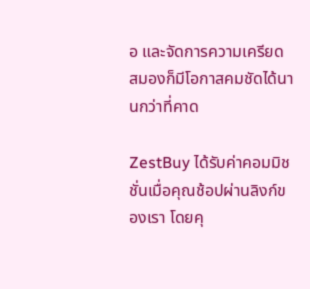อ และจัดการความเครียด สมองก็มีโอกาสคมชัดได้นานกว่าที่คาด

ZestBuy ได้รับค่าคอมมิชชั่นเมื่อคุณช้อปผ่านลิงก์ของเรา โดยคุ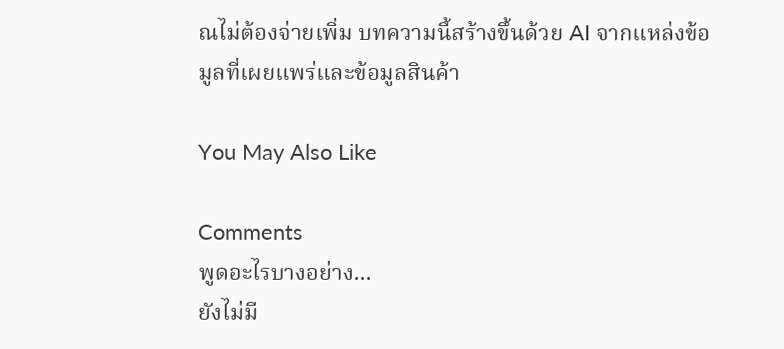ณไม่ต้องจ่ายเพิ่ม บทความนี้สร้างขึ้นด้วย AI จากแหล่งข้อมูลที่เผยแพร่และข้อมูลสินค้า

You May Also Like

Comments
พูดอะไรบางอย่าง...
ยังไม่มี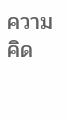ความคิด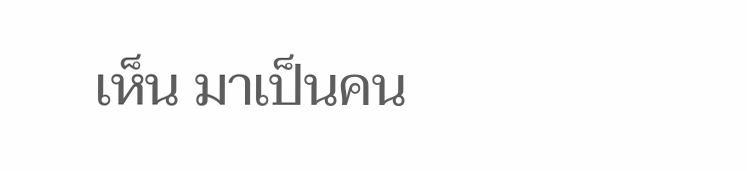เห็น มาเป็นคน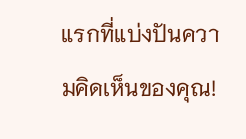แรกที่แบ่งปันความคิดเห็นของคุณ!